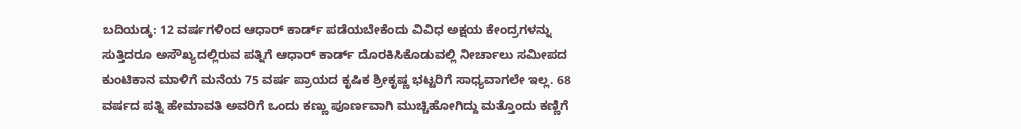ಬದಿಯಡ್ಕ: 12 ವರ್ಷಗಳಿಂದ ಆಧಾರ್ ಕಾರ್ಡ್ ಪಡೆಯಬೇಕೆಂದು ವಿವಿಧ ಅಕ್ಷಯ ಕೇಂದ್ರಗಳನ್ನು ಸುತ್ತಿದರೂ ಅಸೌಖ್ಯದಲ್ಲಿರುವ ಪತ್ನಿಗೆ ಆಧಾರ್ ಕಾರ್ಡ್ ದೊರಕಿಸಿಕೊಡುವಲ್ಲಿ ನೀರ್ಚಾಲು ಸಮೀಪದ ಕುಂಟಿಕಾನ ಮಾಳಿಗೆ ಮನೆಯ 75 ವರ್ಷ ಪ್ರಾಯದ ಕೃಷಿಕ ಶ್ರೀಕೃಷ್ಣ ಭಟ್ಟರಿಗೆ ಸಾಧ್ಯವಾಗಲೇ ಇಲ್ಲ. 68 ವರ್ಷದ ಪತ್ನಿ ಹೇಮಾವತಿ ಅವರಿಗೆ ಒಂದು ಕಣ್ಣು ಪೂರ್ಣವಾಗಿ ಮುಚ್ಚಿಹೋಗಿದ್ದು ಮತ್ತೊಂದು ಕಣ್ಣಿಗೆ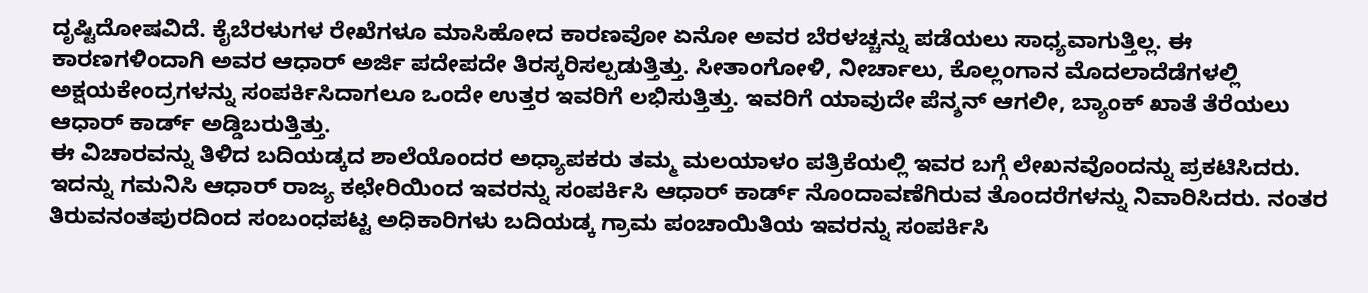ದೃಷ್ಟಿದೋಷವಿದೆ. ಕೈಬೆರಳುಗಳ ರೇಖೆಗಳೂ ಮಾಸಿಹೋದ ಕಾರಣವೋ ಏನೋ ಅವರ ಬೆರಳಚ್ಚನ್ನು ಪಡೆಯಲು ಸಾಧ್ಯವಾಗುತ್ತಿಲ್ಲ. ಈ ಕಾರಣಗಳಿಂದಾಗಿ ಅವರ ಆಧಾರ್ ಅರ್ಜಿ ಪದೇಪದೇ ತಿರಸ್ಕರಿಸಲ್ಪಡುತ್ತಿತ್ತು. ಸೀತಾಂಗೋಳಿ, ನೀರ್ಚಾಲು, ಕೊಲ್ಲಂಗಾನ ಮೊದಲಾದೆಡೆಗಳಲ್ಲಿ ಅಕ್ಷಯಕೇಂದ್ರಗಳನ್ನು ಸಂಪರ್ಕಿಸಿದಾಗಲೂ ಒಂದೇ ಉತ್ತರ ಇವರಿಗೆ ಲಭಿಸುತ್ತಿತ್ತು. ಇವರಿಗೆ ಯಾವುದೇ ಪೆನ್ಶನ್ ಆಗಲೀ, ಬ್ಯಾಂಕ್ ಖಾತೆ ತೆರೆಯಲು ಆಧಾರ್ ಕಾರ್ಡ್ ಅಡ್ಡಿಬರುತ್ತಿತ್ತು.
ಈ ವಿಚಾರವನ್ನು ತಿಳಿದ ಬದಿಯಡ್ಕದ ಶಾಲೆಯೊಂದರ ಅಧ್ಯಾಪಕರು ತಮ್ಮ ಮಲಯಾಳಂ ಪತ್ರಿಕೆಯಲ್ಲಿ ಇವರ ಬಗ್ಗೆ ಲೇಖನವೊಂದನ್ನು ಪ್ರಕಟಿಸಿದರು. ಇದನ್ನು ಗಮನಿಸಿ ಆಧಾರ್ ರಾಜ್ಯ ಕಛೇರಿಯಿಂದ ಇವರನ್ನು ಸಂಪರ್ಕಿಸಿ ಆಧಾರ್ ಕಾರ್ಡ್ ನೊಂದಾವಣೆಗಿರುವ ತೊಂದರೆಗಳನ್ನು ನಿವಾರಿಸಿದರು. ನಂತರ ತಿರುವನಂತಪುರದಿಂದ ಸಂಬಂಧಪಟ್ಟ ಅಧಿಕಾರಿಗಳು ಬದಿಯಡ್ಕ ಗ್ರಾಮ ಪಂಚಾಯಿತಿಯ ಇವರನ್ನು ಸಂಪರ್ಕಿಸಿ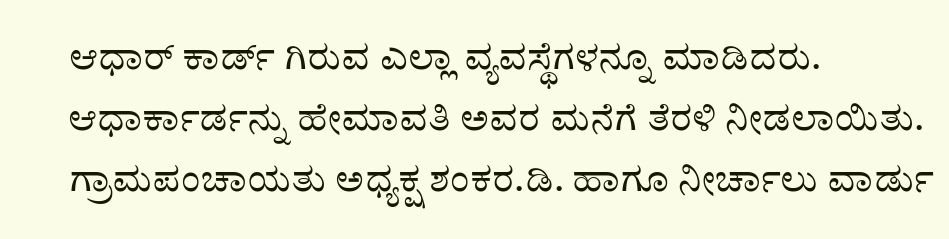ಆಧಾರ್ ಕಾರ್ಡ್ ಗಿರುವ ಎಲ್ಲಾ ವ್ಯವಸ್ಥೆಗಳನ್ನೂ ಮಾಡಿದರು. ಆಧಾರ್ಕಾರ್ಡನ್ನು ಹೇಮಾವತಿ ಅವರ ಮನೆಗೆ ತೆರಳಿ ನೀಡಲಾಯಿತು. ಗ್ರಾಮಪಂಚಾಯತು ಅಧ್ಯಕ್ಷ ಶಂಕರ.ಡಿ. ಹಾಗೂ ನೀರ್ಚಾಲು ವಾರ್ಡು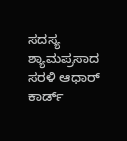ಸದಸ್ಯ ಶ್ಯಾಮಪ್ರಸಾದ ಸರಳಿ ಆಧಾರ್ ಕಾರ್ಡ್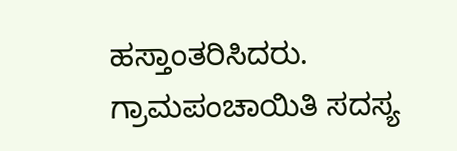ಹಸ್ತಾಂತರಿಸಿದರು. ಗ್ರಾಮಪಂಚಾಯಿತಿ ಸದಸ್ಯ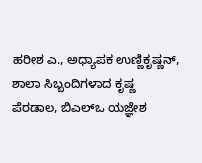ಹರೀಶ ಎ., ಅಧ್ಯಾಪಕ ಉಣ್ಣಿಕೃಷ್ಣನ್, ಶಾಲಾ ಸಿಬ್ಬಂದಿಗಳಾದ ಕೃಷ್ಣ ಪೆರಡಾಲ, ಬಿಎಲ್ಒ ಯಜ್ಞೇಶ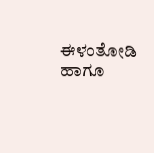ಈಳಂತೋಡಿ ಹಾಗೂ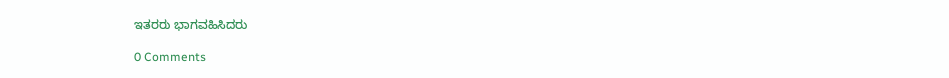ಇತರರು ಭಾಗವಹಿಸಿದರು

0 Comments